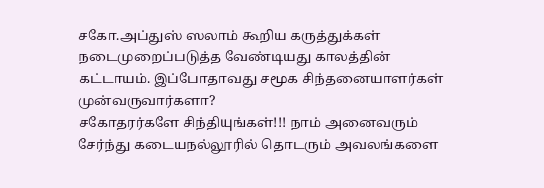சகோ.அப்துஸ் ஸலாம் கூறிய கருத்துக்கள் நடைமுறைப்படுத்த வேண்டியது காலத்தின் கட்டாயம். இப்போதாவது சமூக சிந்தனையாளர்கள் முன்வருவார்களா?
சகோதரர்களே சிந்தியுங்கள்!!! நாம் அனைவரும் சேர்ந்து கடையநல்லூரில் தொடரும் அவலங்களை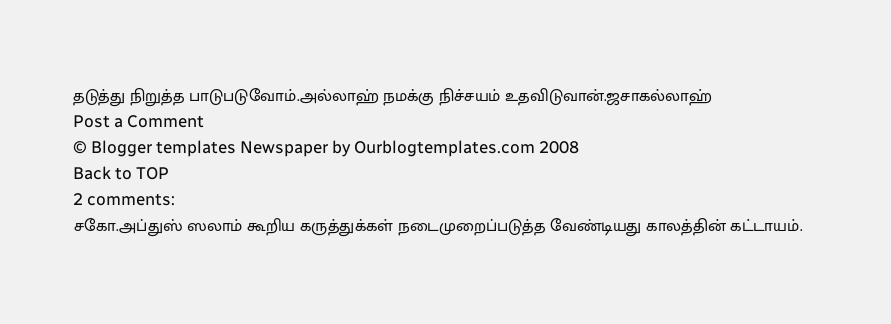தடுத்து நிறுத்த பாடுபடுவோம்.அல்லாஹ் நமக்கு நிச்சயம் உதவிடுவான்.ஜசாகல்லாஹ்
Post a Comment
© Blogger templates Newspaper by Ourblogtemplates.com 2008
Back to TOP
2 comments:
சகோ.அப்துஸ் ஸலாம் கூறிய கருத்துக்கள் நடைமுறைப்படுத்த வேண்டியது காலத்தின் கட்டாயம்.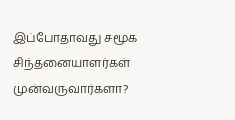இப்போதாவது சமூக சிந்தனையாளர்கள் முன்வருவார்களா?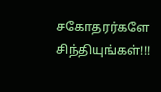சகோதரர்களே சிந்தியுங்கள்!!!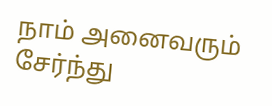நாம் அனைவரும் சேர்ந்து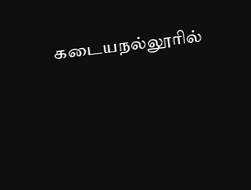கடையநல்லூரில்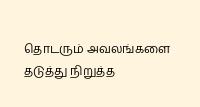தொடரும் அவலங்களை தடுத்து நிறுத்த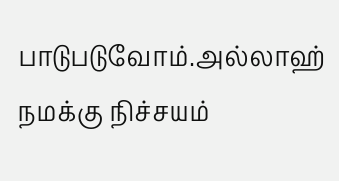பாடுபடுவோம்.அல்லாஹ் நமக்கு நிச்சயம்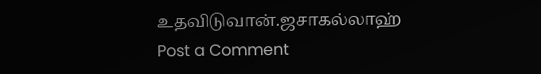உதவிடுவான்.ஜசாகல்லாஹ்
Post a Comment